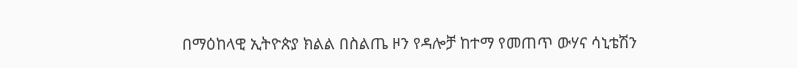በማዕከላዊ ኢትዮጵያ ክልል በስልጤ ዞን የዳሎቻ ከተማ የመጠጥ ውሃና ሳኒቴሽን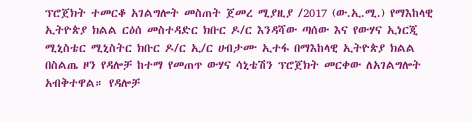ፕሮጀክት ተመርቆ አገልግሎት መስጠት ጀመረ ሚያዚያ /2017 (ው.ኢ.ሚ.) የማእከላዊ ኢትዮጵያ ክልል ርዕሰ መስተዳድር ክቡር ዶ/ር እንዳሻው ጣሰው እና የውሃና ኢነርጂ ሚኒስቴር ሚኒስትር ክቡር ዶ/ር ኢ/ር ሀብታሙ ኢተፋ በማእከላዊ ኢትዮጵያ ክልል በስልጤ ዞን የዳሎቻ ከተማ የመጠጥ ውሃና ሳኒቴሽን ፕሮጀክት መርቀው ለአገልግሎት አብቅተዋል። የዳሎቻ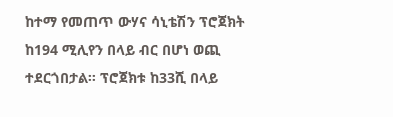ከተማ የመጠጥ ውሃና ሳኒቴሽን ፕሮጀክት ከ194 ሚሊየን በላይ ብር በሆነ ወጪ ተደርጎበታል፡፡ ፕሮጀክቱ ከ33ሺ በላይ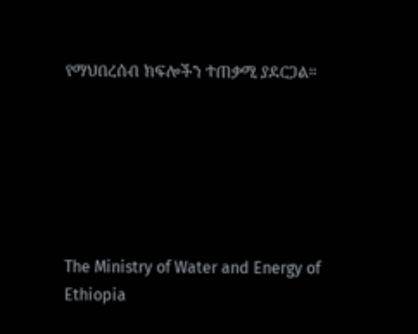የማህበረሰብ ክፍሎችን ተጠቃሚ ያደርጋል።






The Ministry of Water and Energy of Ethiopia